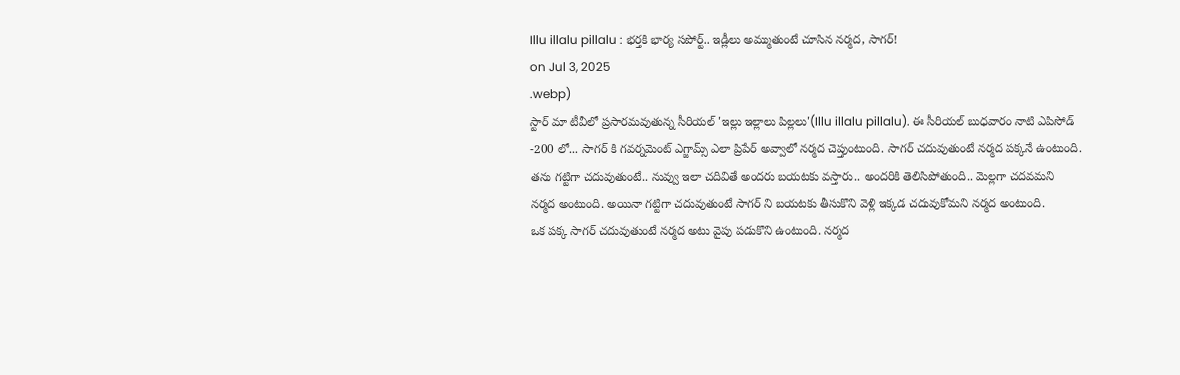Illu illalu pillalu : భర్తకి భార్య సపోర్ట్.. ఇడ్లీలు అమ్ముతుంటే చూసిన నర్మద, సాగర్!
on Jul 3, 2025
.webp)
స్టార్ మా టీవీలో ప్రసారమవుతున్న సీరియల్ 'ఇల్లు ఇల్లాలు పిల్లలు'(Illu illalu pillalu). ఈ సీరియల్ బుధవారం నాటి ఎపిసోడ్ -200 లో... సాగర్ కి గవర్నమెంట్ ఎగ్జామ్స్ ఎలా ప్రిపేర్ అవ్వాలో నర్మద చెప్తుంటుంది. సాగర్ చదువుతుంటే నర్మద పక్కనే ఉంటుంది. తను గట్టిగా చదువుతుంటే.. నువ్వు ఇలా చదివితే అందరు బయటకు వస్తారు.. అందరికి తెలిసిపోతుంది.. మెల్లగా చదవమని నర్మద అంటుంది. అయినా గట్టిగా చదువుతుంటే సాగర్ ని బయటకు తీసుకొని వెళ్లి ఇక్కడ చదువుకోమని నర్మద అంటుంది.
ఒక పక్క సాగర్ చదువుతుంటే నర్మద అటు వైపు పడుకొని ఉంటుంది. నర్మద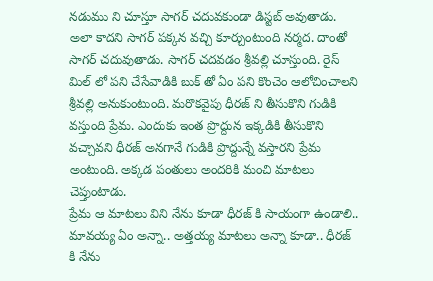నడుము ని చూస్తూ సాగర్ చదువకుండా డిస్టబ్ అవుతాడు. అలా కాదని సాగర్ పక్కన వచ్చి కూర్చుంటుంది నర్మద. దాంతో సాగర్ చదువుతాడు. సాగర్ చదవడం శ్రీవల్లి చూస్తుంది. రైస్ మిల్ లో పని చేసేవాడికి బుక్ తో ఏం పని కొంచెం ఆలోచించాలని శ్రీవల్లి అనుకుంటుంది. మరొకవైపు ధీరజ్ ని తీసుకొని గుడికి వస్తుంది ప్రేమ. ఎందుకు ఇంత ప్రొద్దున ఇక్కడికి తీసుకొని వచ్చావని ధీరజ్ అనగానే గుడికి ప్రొద్దున్నే వస్తారని ప్రేమ అంటుంది. అక్కడ పంతులు అందరికి మంచి మాటలు చెప్తుంటాడు.
ప్రేమ ఆ మాటలు విని నేను కూడా ధీరజ్ కి సాయంగా ఉండాలి.. మావయ్య ఏం అన్నా.. అత్తయ్య మాటలు అన్నా కూడా.. ధీరజ్ కి నేను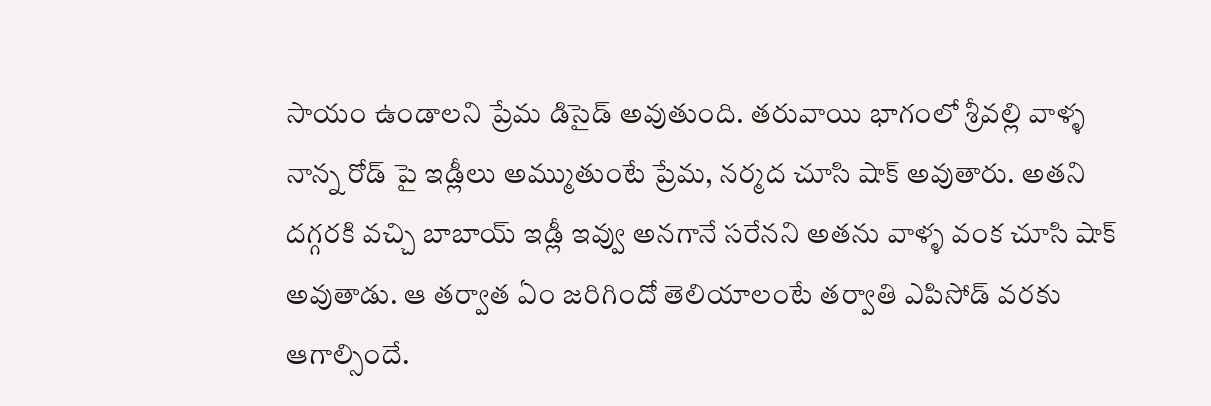సాయం ఉండాలని ప్రేమ డిసైడ్ అవుతుంది. తరువాయి భాగంలో శ్రీవల్లి వాళ్ళ నాన్న రోడ్ పై ఇడ్లీలు అమ్ముతుంటే ప్రేమ, నర్మద చూసి షాక్ అవుతారు. అతని దగ్గరకి వచ్చి బాబాయ్ ఇడ్లీ ఇవ్వు అనగానే సరేనని అతను వాళ్ళ వంక చూసి షాక్ అవుతాడు. ఆ తర్వాత ఏం జరిగిందో తెలియాలంటే తర్వాతి ఎపిసోడ్ వరకు ఆగాల్సిందే.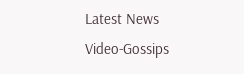Latest News
Video-Gossips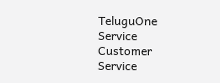TeluguOne Service
Customer Service